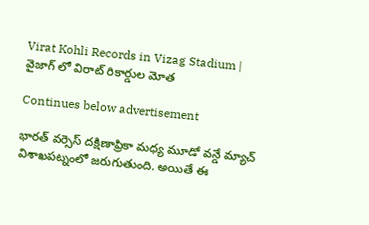Virat Kohli Records in Vizag Stadium | వైజాగ్ లో విరాట్ రికార్డుల మోత

Continues below advertisement

భారత్ వర్సెస్ దక్షిణాఫ్రికా మధ్య మూడో వన్డే మ్యాచ్ విశాఖపట్నంలో జరుగుతుంది. అయితే ఈ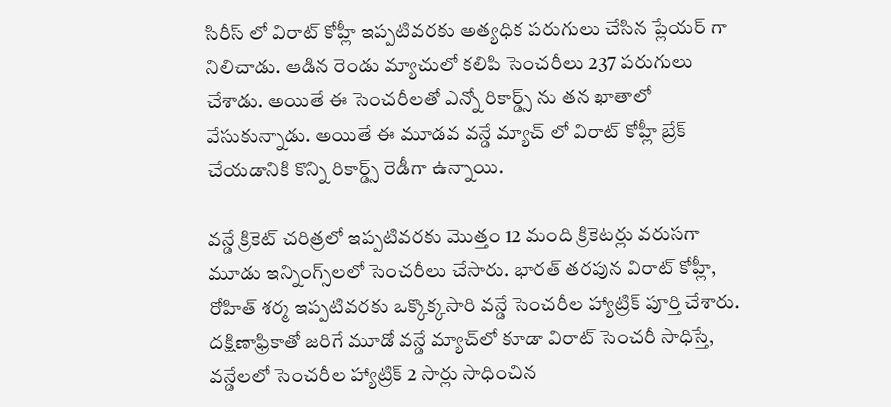సిరీస్ లో విరాట్ కోహ్లీ ఇప్పటివరకు అత్యధిక పరుగులు చేసిన ప్లేయర్ గా నిలిచాడు. ఆడిన రెండు మ్యాచులో కలిపి సెంచరీలు 237 పరుగులు చేశాడు. అయితే ఈ సెంచరీలతో ఎన్నో రికార్డ్స్ ను తన ఖాతాలో వేసుకున్నాడు. అయితే ఈ మూడవ వన్డే మ్యాచ్ లో విరాట్ కోహ్లీ బ్రేక్ చేయడానికి కొన్ని రికార్డ్స్ రెడీగా ఉన్నాయి.

వన్డే క్రికెట్ చరిత్రలో ఇప్పటివరకు మొత్తం 12 మంది క్రికెటర్లు వరుసగా మూడు ఇన్నింగ్స్‌లలో సెంచరీలు చేసారు. భారత్ తరపున విరాట్ కోహ్లీ, రోహిత్ శర్మ ఇప్పటివరకు ఒక్కొక్కసారి వన్డే సెంచరీల హ్యాట్రిక్ పూర్తి చేశారు. దక్షిణాఫ్రికాతో జరిగే మూడో వన్డే మ్యాచ్‌లో కూడా విరాట్ సెంచరీ సాధిస్తే, వన్డేలలో సెంచరీల హ్యాట్రిక్ 2 సార్లు సాధించిన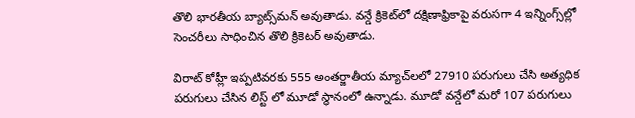తొలి భారతీయ బ్యాట్స్‌మన్ అవుతాడు. వన్డే క్రికెట్‌లో దక్షిణాఫ్రికాపై వరుసగా 4 ఇన్నింగ్స్‌ల్లో సెంచరీలు సాధించిన తొలి క్రికెటర్ అవుతాడు.

విరాట్ కోహ్లీ ఇప్పటివరకు 555 అంతర్జాతీయ మ్యాచ్‌లలో 27910 పరుగులు చేసి అత్యధిక పరుగులు చేసిన లిస్ట్ లో మూడో స్థానంలో ఉన్నాడు. మూడో వన్డేలో మరో 107 పరుగులు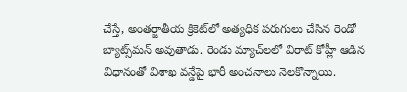చేస్తే, అంతర్జాతీయ క్రికెట్‌లో అత్యధిక పరుగులు చేసిన రెండో బ్యాట్స్‌మన్ అవుతాడు. రెండు మ్యాచ్‌లలో విరాట్ కోహ్లీ ఆడిన విధానంతో విశాఖ వన్డేపై భారీ అంచనాలు నెలకొన్నాయి.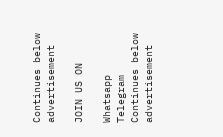Continues below advertisement

JOIN US ON

Whatsapp
Telegram
Continues below advertisement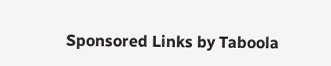Sponsored Links by Taboola